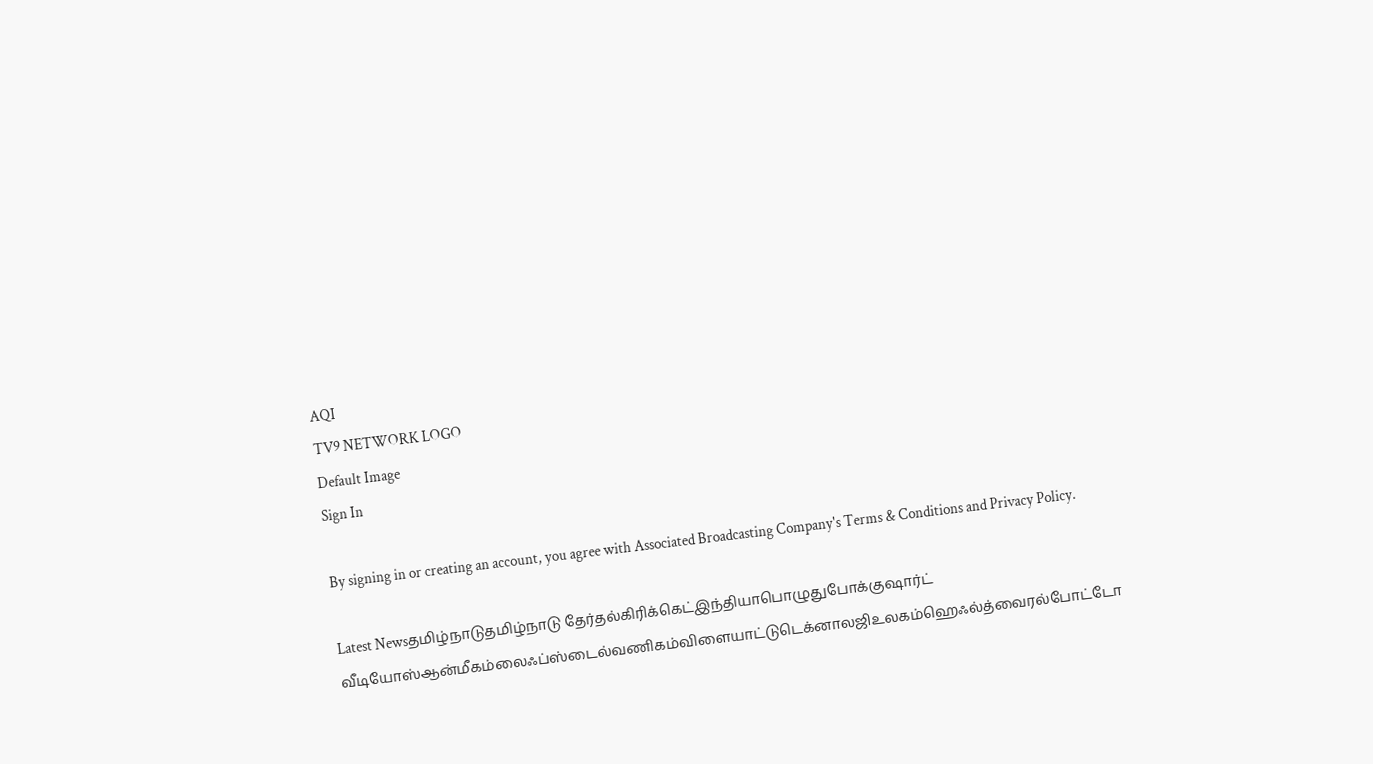AQI
TV9 NETWORK LOGO
Default Image
Sign In

By signing in or creating an account, you agree with Associated Broadcasting Company's Terms & Conditions and Privacy Policy.

Latest Newsதமிழ்நாடுதமிழ்நாடு தேர்தல்கிரிக்கெட்இந்தியாபொழுதுபோக்குஷார்ட் வீடியோஸ்ஆன்மீகம்லைஃப்ஸ்டைல்வணிகம்விளையாட்டுடெக்னாலஜிஉலகம்ஹெஃல்த்வைரல்போட்டோ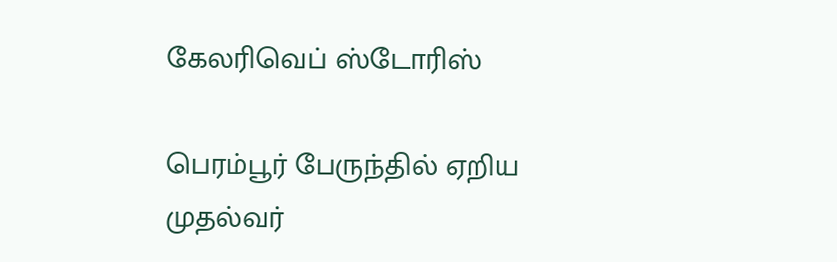கேலரிவெப் ஸ்டோரிஸ்

பெரம்பூர் பேருந்தில் ஏறிய முதல்வர்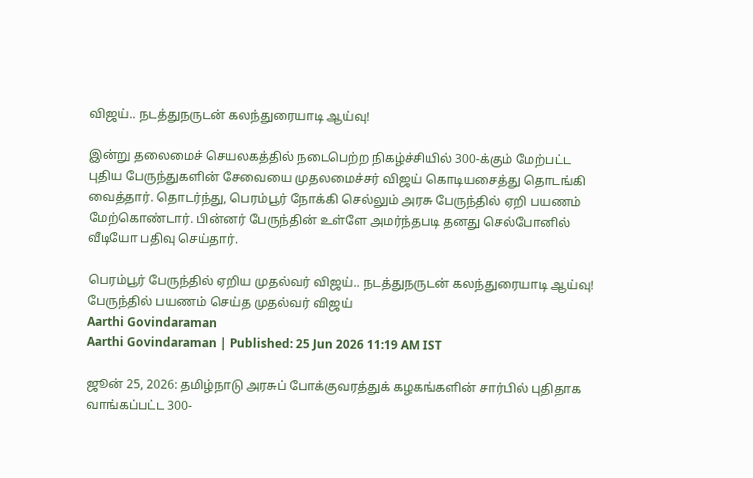விஜய்.. நடத்துநருடன் கலந்துரையாடி ஆய்வு!

இன்று தலைமைச் செயலகத்தில் நடைபெற்ற நிகழ்ச்சியில் 300-க்கும் மேற்பட்ட புதிய பேருந்துகளின் சேவையை முதலமைச்சர் விஜய் கொடியசைத்து தொடங்கி வைத்தார். தொடர்ந்து, பெரம்பூர் நோக்கி செல்லும் அரசு பேருந்தில் ஏறி பயணம் மேற்கொண்டார். பின்னர் பேருந்தின் உள்ளே அமர்ந்தபடி தனது செல்போனில் வீடியோ பதிவு செய்தார்.

பெரம்பூர் பேருந்தில் ஏறிய முதல்வர் விஜய்.. நடத்துநருடன் கலந்துரையாடி ஆய்வு!
பேருந்தில் பயணம் செய்த முதல்வர் விஜய்
Aarthi Govindaraman
Aarthi Govindaraman | Published: 25 Jun 2026 11:19 AM IST

ஜூன் 25, 2026: தமிழ்நாடு அரசுப் போக்குவரத்துக் கழகங்களின் சார்பில் புதிதாக வாங்கப்பட்ட 300-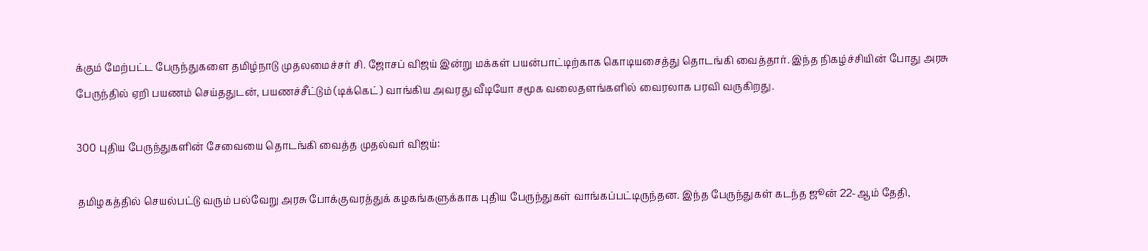க்கும் மேற்பட்ட பேருந்துகளை தமிழ்நாடு முதலமைச்சர் சி. ஜோசப் விஜய் இன்று மக்கள் பயன்பாட்டிற்காக கொடியசைத்து தொடங்கி வைத்தார். இந்த நிகழ்ச்சியின் போது அரசு பேருந்தில் ஏறி பயணம் செய்ததுடன், பயணச்சீட்டும் (டிக்கெட்) வாங்கிய அவரது வீடியோ சமூக வலைதளங்களில் வைரலாக பரவி வருகிறது.

300 புதிய பேருந்துகளின் சேவையை தொடங்கி வைத்த முதல்வர் விஜய்:

தமிழகத்தில் செயல்பட்டு வரும் பல்வேறு அரசு போக்குவரத்துக் கழகங்களுக்காக புதிய பேருந்துகள் வாங்கப்பட்டிருந்தன. இந்த பேருந்துகள் கடந்த ஜூன் 22-ஆம் தேதி,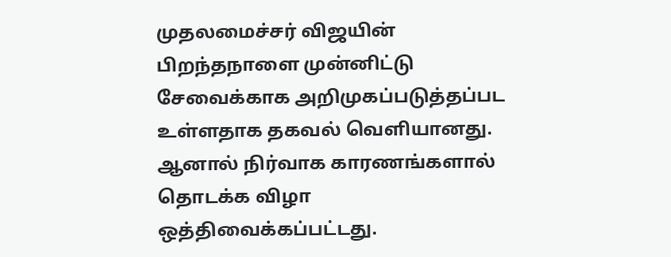முதலமைச்சர் விஜயின் பிறந்தநாளை முன்னிட்டு சேவைக்காக அறிமுகப்படுத்தப்பட உள்ளதாக தகவல் வெளியானது. ஆனால் நிர்வாக காரணங்களால் தொடக்க விழா ஒத்திவைக்கப்பட்டது.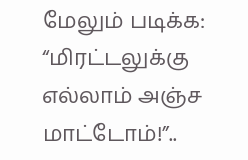மேலும் படிக்க: “மிரட்டலுக்கு எல்லாம் அஞ்ச மாட்டோம்!”..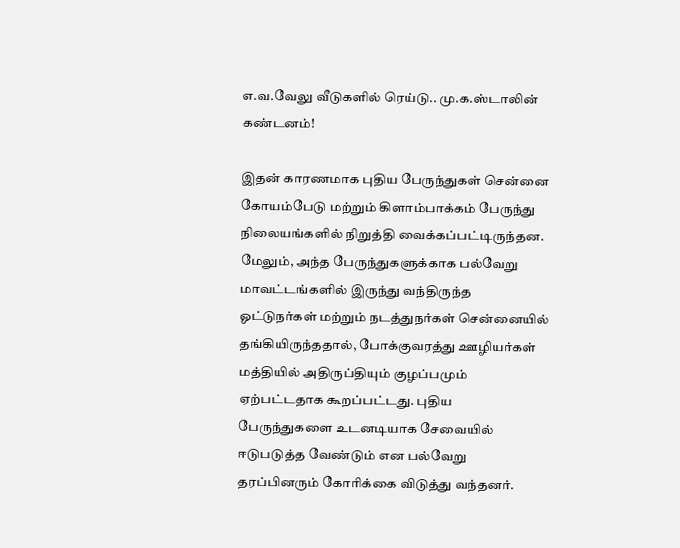எ.வ.வேலு வீடுகளில் ரெய்டு.. மு.க.ஸ்டாலின் கண்டனம்!

இதன் காரணமாக புதிய பேருந்துகள் சென்னை கோயம்பேடு மற்றும் கிளாம்பாக்கம் பேருந்து நிலையங்களில் நிறுத்தி வைக்கப்பட்டிருந்தன. மேலும், அந்த பேருந்துகளுக்காக பல்வேறு மாவட்டங்களில் இருந்து வந்திருந்த ஓட்டுநர்கள் மற்றும் நடத்துநர்கள் சென்னையில் தங்கியிருந்ததால், போக்குவரத்து ஊழியர்கள் மத்தியில் அதிருப்தியும் குழப்பமும் ஏற்பட்டதாக கூறப்பட்டது. புதிய பேருந்துகளை உடனடியாக சேவையில் ஈடுபடுத்த வேண்டும் என பல்வேறு தரப்பினரும் கோரிக்கை விடுத்து வந்தனர்.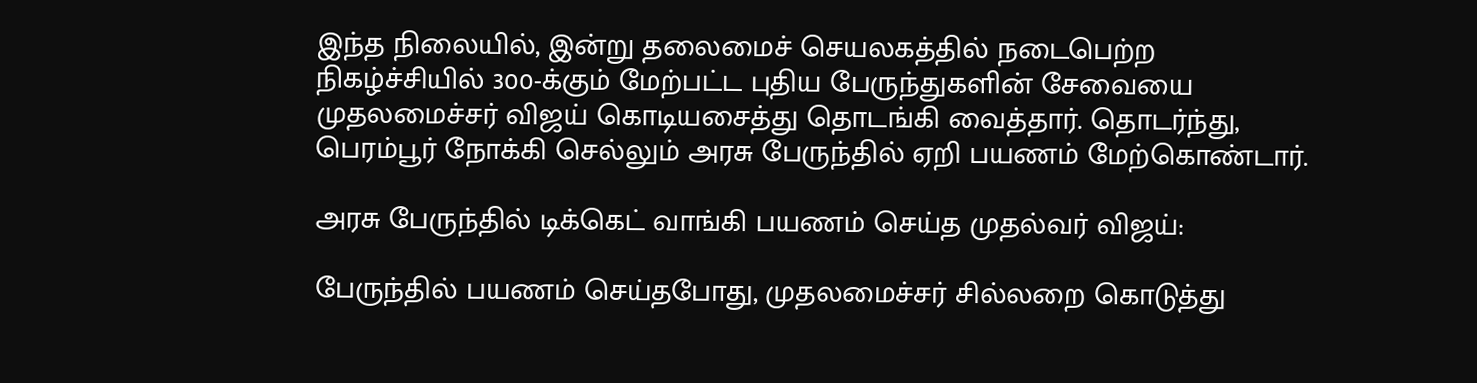இந்த நிலையில், இன்று தலைமைச் செயலகத்தில் நடைபெற்ற நிகழ்ச்சியில் 300-க்கும் மேற்பட்ட புதிய பேருந்துகளின் சேவையை முதலமைச்சர் விஜய் கொடியசைத்து தொடங்கி வைத்தார். தொடர்ந்து, பெரம்பூர் நோக்கி செல்லும் அரசு பேருந்தில் ஏறி பயணம் மேற்கொண்டார்.

அரசு பேருந்தில் டிக்கெட் வாங்கி பயணம் செய்த முதல்வர் விஜய்:

பேருந்தில் பயணம் செய்தபோது, முதலமைச்சர் சில்லறை கொடுத்து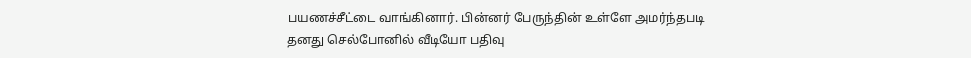பயணச்சீட்டை வாங்கினார். பின்னர் பேருந்தின் உள்ளே அமர்ந்தபடி தனது செல்போனில் வீடியோ பதிவு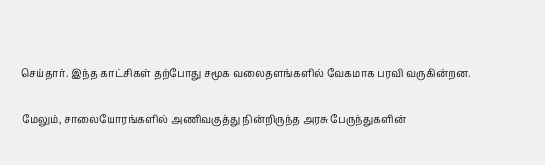செய்தார். இந்த காட்சிகள் தற்போது சமூக வலைதளங்களில் வேகமாக பரவி வருகின்றன.

மேலும், சாலையோரங்களில் அணிவகுத்து நின்றிருந்த அரசு பேருந்துகளின்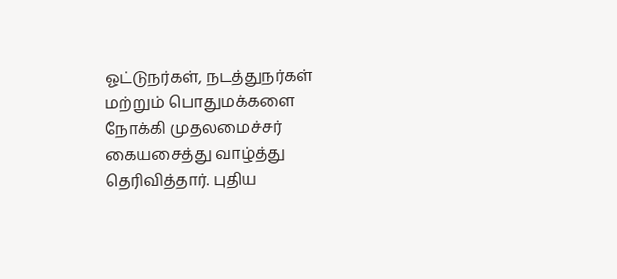ஓட்டுநர்கள், நடத்துநர்கள் மற்றும் பொதுமக்களை நோக்கி முதலமைச்சர் கையசைத்து வாழ்த்து தெரிவித்தார். புதிய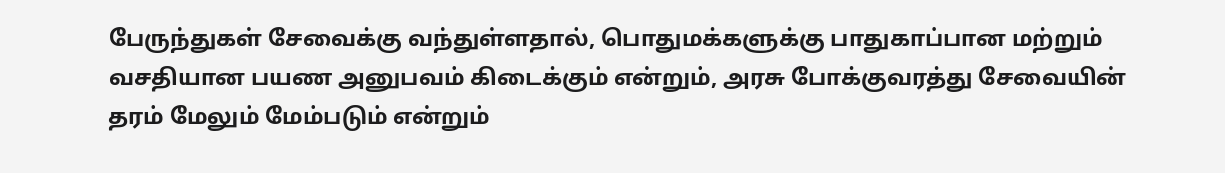பேருந்துகள் சேவைக்கு வந்துள்ளதால், பொதுமக்களுக்கு பாதுகாப்பான மற்றும் வசதியான பயண அனுபவம் கிடைக்கும் என்றும், அரசு போக்குவரத்து சேவையின் தரம் மேலும் மேம்படும் என்றும்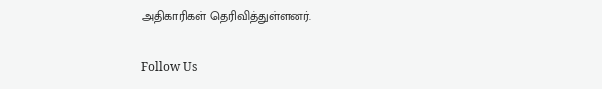அதிகாரிகள் தெரிவித்துள்ளனர்.

Follow Us